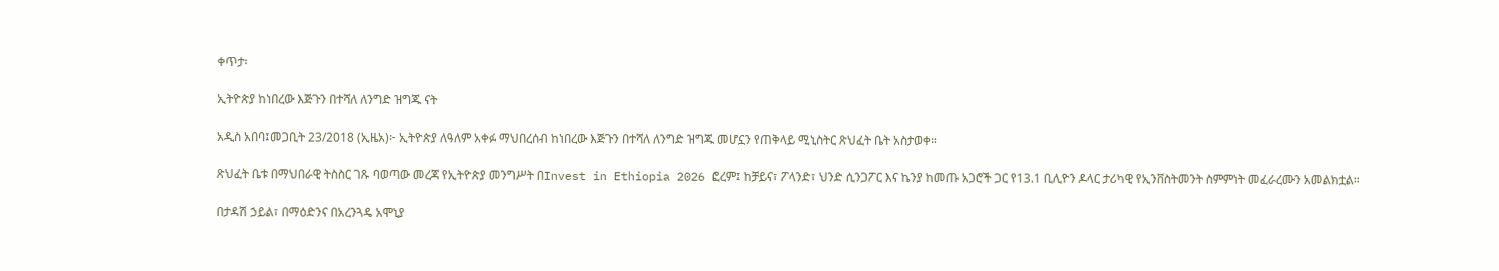ቀጥታ፡

ኢትዮጵያ ከነበረው እጅጉን በተሻለ ለንግድ ዝግጁ ናት

አዲስ አበባ፤መጋቢት 23/2018 (ኢዜአ)፦ ኢትዮጵያ ለዓለም አቀፉ ማህበረሰብ ከነበረው እጅጉን በተሻለ ለንግድ ዝግጁ መሆኗን የጠቅላይ ሚኒስትር ጽህፈት ቤት አስታወቀ።

ጽህፈት ቤቱ በማህበራዊ ትስስር ገጹ ባወጣው መረጃ የኢትዮጵያ መንግሥት በInvest in Ethiopia 2026 ፎረም፤ ከቻይና፣ ፖላንድ፣ ህንድ ሲንጋፖር እና ኬንያ ከመጡ አጋሮች ጋር የ13.1 ቢሊዮን ዶላር ታሪካዊ የኢንቨስትመንት ስምምነት መፈራረሙን አመልክቷል።

በታዳሽ ኃይል፣ በማዕድንና በአረንጓዴ አሞኒያ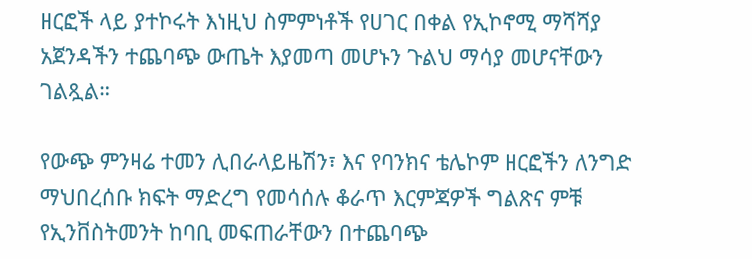ዘርፎች ላይ ያተኮሩት እነዚህ ስምምነቶች የሀገር በቀል የኢኮኖሚ ማሻሻያ አጀንዳችን ተጨባጭ ውጤት እያመጣ መሆኑን ጉልህ ማሳያ መሆናቸውን ገልጿል።

የውጭ ምንዛሬ ተመን ሊበራላይዜሽን፣ እና የባንክና ቴሌኮም ዘርፎችን ለንግድ ማህበረሰቡ ክፍት ማድረግ የመሳሰሉ ቆራጥ እርምጃዎች ግልጽና ምቹ የኢንቨስትመንት ከባቢ መፍጠራቸውን በተጨባጭ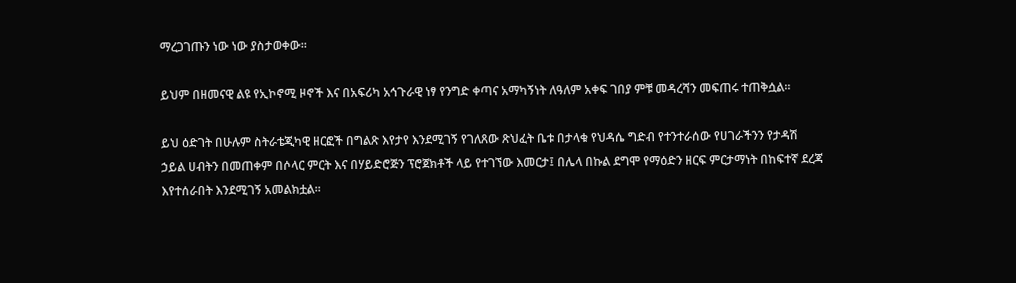ማረጋገጡን ነው ነው ያስታወቀው።

ይህም በዘመናዊ ልዩ የኢኮኖሚ ዞኖች እና በአፍሪካ አኅጉራዊ ነፃ የንግድ ቀጣና አማካኝነት ለዓለም አቀፍ ገበያ ምቹ መዳረሻን መፍጠሩ ተጠቅሷል።

ይህ ዕድገት በሁሉም ስትራቴጂካዊ ዘርፎች በግልጽ እየታየ እንደሚገኝ የገለጸው ጽህፈት ቤቱ በታላቁ የህዳሴ ግድብ የተንተራሰው የሀገራችንን የታዳሽ ኃይል ሀብትን በመጠቀም በሶላር ምርት እና በሃይድሮጅን ፕሮጀክቶች ላይ የተገኘው እመርታ፤ በሌላ በኩል ደግሞ የማዕድን ዘርፍ ምርታማነት በከፍተኛ ደረጃ እየተሰራበት እንደሚገኝ አመልክቷል።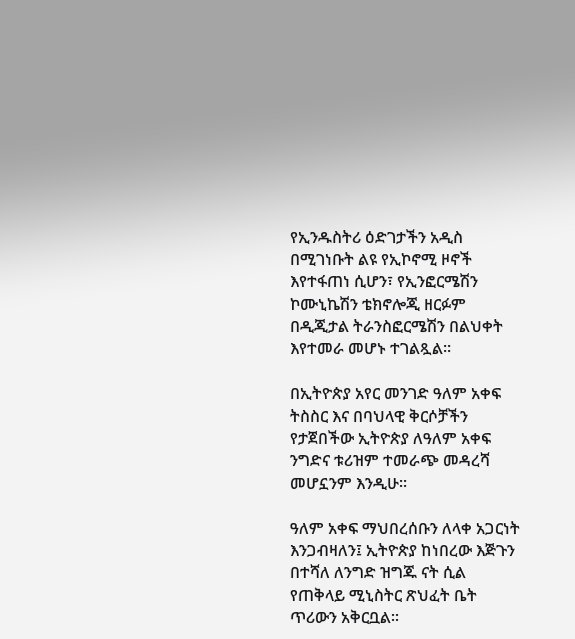የኢንዱስትሪ ዕድገታችን አዲስ በሚገነቡት ልዩ የኢኮኖሚ ዞኖች እየተፋጠነ ሲሆን፣ የኢንፎርሜሽን ኮሙኒኬሽን ቴክኖሎጂ ዘርፉም በዲጂታል ትራንስፎርሜሽን በልህቀት እየተመራ መሆኑ ተገልጿል።

በኢትዮጵያ አየር መንገድ ዓለም አቀፍ ትስስር እና በባህላዊ ቅርሶቻችን የታጀበችው ኢትዮጵያ ለዓለም አቀፍ ንግድና ቱሪዝም ተመራጭ መዳረሻ መሆኗንም እንዲሁ።

ዓለም አቀፍ ማህበረሰቡን ለላቀ አጋርነት እንጋብዛለን፤ ኢትዮጵያ ከነበረው እጅጉን በተሻለ ለንግድ ዝግጁ ናት ሲል የጠቅላይ ሚኒስትር ጽህፈት ቤት ጥሪውን አቅርቧል።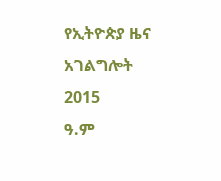የኢትዮጵያ ዜና አገልግሎት
2015
ዓ.ም